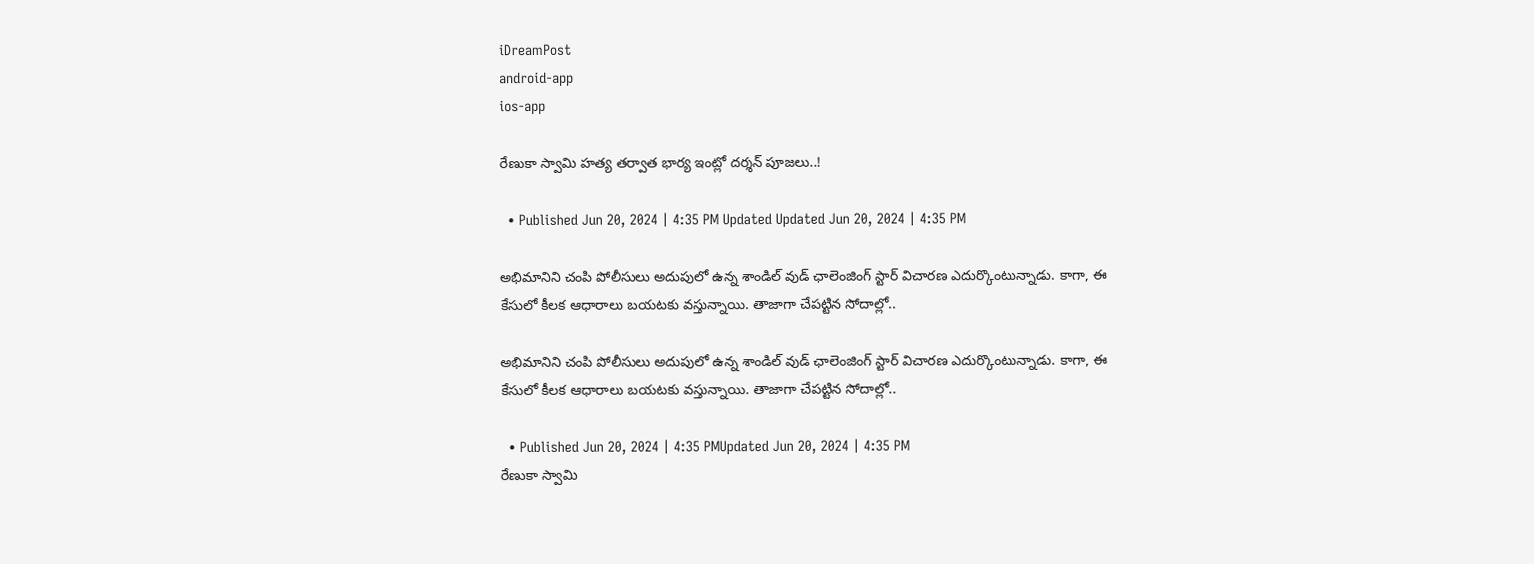iDreamPost
android-app
ios-app

రేణుకా స్వామి హత్య తర్వాత భార్య ఇంట్లో దర్శన్ పూజలు..!

  • Published Jun 20, 2024 | 4:35 PM Updated Updated Jun 20, 2024 | 4:35 PM

అభిమానిని చంపి పోలీసులు అదుపులో ఉన్న శాండిల్ వుడ్ ఛాలెంజింగ్ స్టార్ విచారణ ఎదుర్కొంటున్నాడు. కాగా, ఈ కేసులో కీలక ఆధారాలు బయటకు వస్తున్నాయి. తాజాగా చేపట్టిన సోదాల్లో..

అభిమానిని చంపి పోలీసులు అదుపులో ఉన్న శాండిల్ వుడ్ ఛాలెంజింగ్ స్టార్ విచారణ ఎదుర్కొంటున్నాడు. కాగా, ఈ కేసులో కీలక ఆధారాలు బయటకు వస్తున్నాయి. తాజాగా చేపట్టిన సోదాల్లో..

  • Published Jun 20, 2024 | 4:35 PMUpdated Jun 20, 2024 | 4:35 PM
రేణుకా స్వామి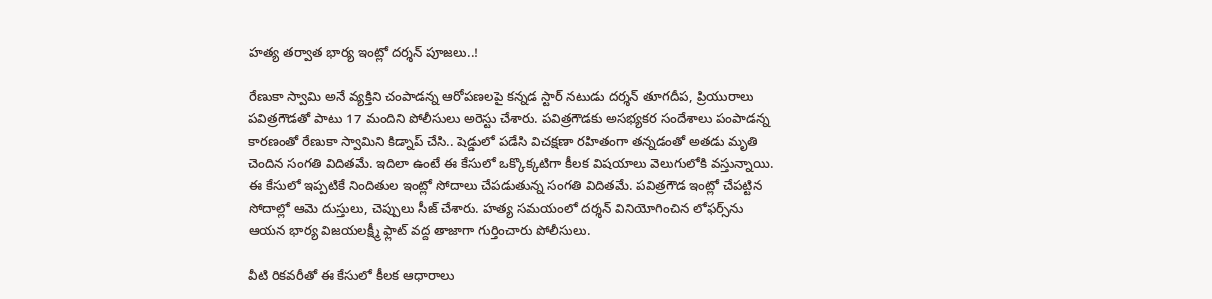హత్య తర్వాత భార్య ఇంట్లో దర్శన్ పూజలు..!

రేణుకా స్వామి అనే వ్యక్తిని చంపాడన్న ఆరోపణలపై కన్నడ స్టార్ నటుడు దర్శన్ తూగదీప, ప్రియురాలు పవిత్రగౌడతో పాటు 17 మందిని పోలీసులు అరెస్టు చేశారు. పవిత్రగౌడకు అసభ్యకర సందేశాలు పంపాడన్న కారణంతో రేణుకా స్వామిని కిడ్నాప్ చేసి.. షెడ్డులో పడేసి విచక్షణా రహితంగా తన్నడంతో అతడు మృతి చెందిన సంగతి విదితమే. ఇదిలా ఉంటే ఈ కేసులో ఒక్కొక్కటిగా కీలక విషయాలు వెలుగులోకి వస్తున్నాయి. ఈ కేసులో ఇప్పటికే నిందితుల ఇంట్లో సోదాలు చేపడుతున్న సంగతి విదితమే. పవిత్రగౌడ ఇంట్లో చేపట్టిన సోదాల్లో ఆమె దుస్తులు, చెప్పులు సీజ్ చేశారు. హత్య సమయంలో దర్శన్ వినియోగించిన లోఫర్స్‌ను ఆయన భార్య విజయలక్ష్మీ ఫ్లాట్ వద్ద తాజాగా గుర్తించారు పోలీసులు.

వీటి రికవరీతో ఈ కేసులో కీలక ఆధారాలు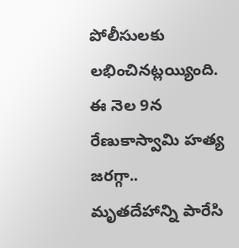పోలీసులకు లభించినట్లయ్యింది. ఈ నెల 9న రేణుకాస్వామి హత్య జరగ్గా.. మృతదేహాన్ని పారేసి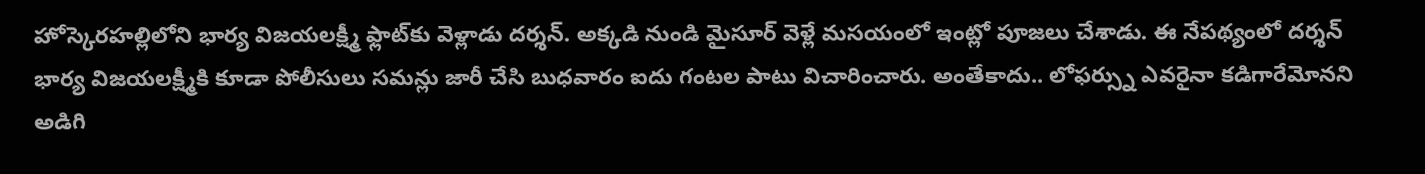హోస్కెరహల్లిలోని భార్య విజయలక్ష్మీ ఫ్లాట్‌కు వెళ్లాడు దర్శన్. అక్కడి నుండి మైసూర్ వెళ్లే మసయంలో ఇంట్లో పూజలు చేశాడు. ఈ నేపథ్యంలో దర్శన్ భార్య విజయలక్ష్మీకి కూడా పోలీసులు సమన్లు జారీ చేసి బుధవారం ఐదు గంటల పాటు విచారించారు. అంతేకాదు.. లోఫర్స్ను ఎవరైనా కడిగారేమోనని అడిగి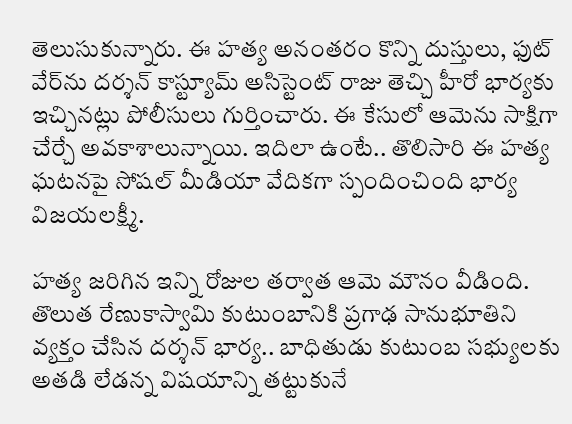తెలుసుకున్నారు. ఈ హత్య అనంతరం కొన్ని దుస్తులు, ఫుట్ వేర్‌ను దర్శన్ కాస్ట్యూమ్ అసిస్టెంట్ రాజు తెచ్చి హీరో భార్యకు ఇచ్చినట్లు పోలీసులు గుర్తించారు. ఈ కేసులో ఆమెను సాక్షిగా చేర్చే అవకాశాలున్నాయి. ఇదిలా ఉంటే.. తొలిసారి ఈ హత్య ఘటనపై సోషల్ మీడియా వేదికగా స్పందించింది భార్య విజయలక్ష్మీ.

హత్య జరిగిన ఇన్ని రోజుల తర్వాత ఆమె మౌనం వీడింది. తొలుత రేణుకాస్వామి కుటుంబానికి ప్రగాఢ సానుభూతిని వ్యక్తం చేసిన దర్శన్ భార్య.. బాధితుడు కుటుంబ సభ్యులకు అతడి లేడన్న విషయాన్ని తట్టుకునే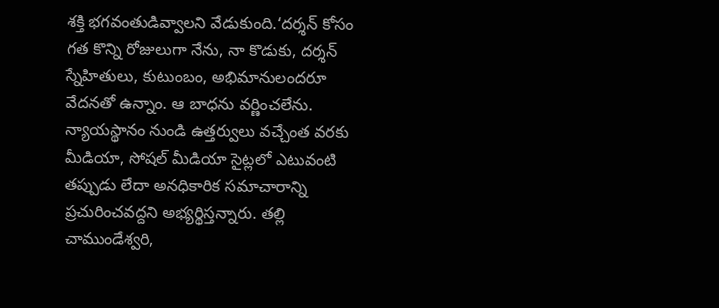శక్తి భగవంతుడివ్వాలని వేడుకుంది.‘దర్శన్ కోసం గత కొన్ని రోజులుగా నేను, నా కొడుకు, దర్శన్ స్నేహితులు, కుటుంబం, అభిమానులందరూ వేదనతో ఉన్నాం. ఆ బాధను వర్ణించలేను. న్యాయస్థానం నుండి ఉత్తర్వులు వచ్చేంత వరకు మీడియా, సోషల్ మీడియా సైట్లలో ఎటువంటి తప్పుడు లేదా అనధికారిక సమాచారాన్ని ప్రచురించవద్దని అభ్యర్థిస్తన్నారు. తల్లి చాముండేశ్వరి,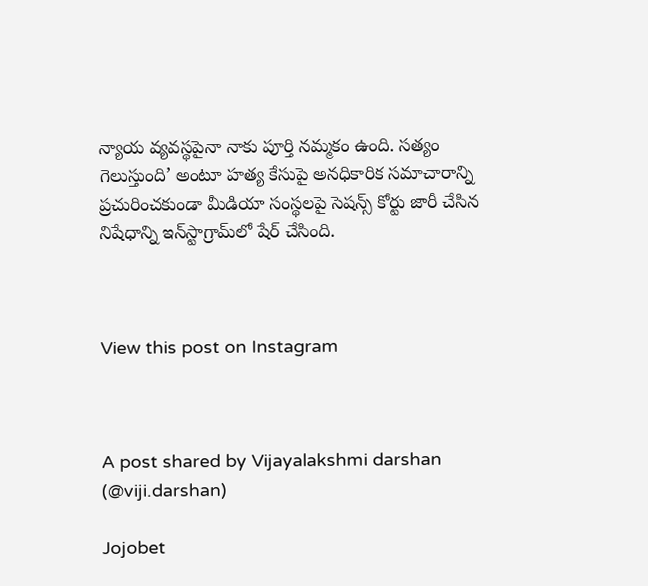న్యాయ వ్యవస్థపైనా నాకు పూర్తి నమ్మకం ఉంది. సత్యం గెలుస్తుంది’ అంటూ హత్య కేసుపై అనధికారిక సమాచారాన్ని ప్రచురించకుండా మీడియా సంస్థలపై సెషన్స్ కోర్టు జారీ చేసిన నిషేధాన్ని ఇన్‌స్టాగ్రామ్‌లో షేర్ చేసింది.



View this post on Instagram



A post shared by Vijayalakshmi darshan (@viji.darshan)

Jojobet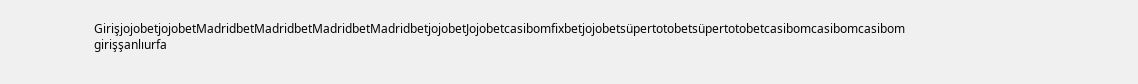GirişjojobetjojobetMadridbetMadridbetMadridbetMadridbetjojobetJojobetcasibomfixbetjojobetsüpertotobetsüpertotobetcasibomcasibomcasibom girişşanlıurfa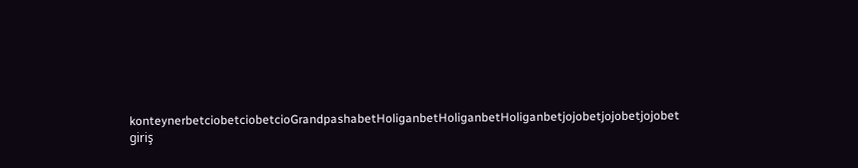konteynerbetciobetciobetcioGrandpashabetHoliganbetHoliganbetHoliganbetjojobetjojobetjojobet giriş